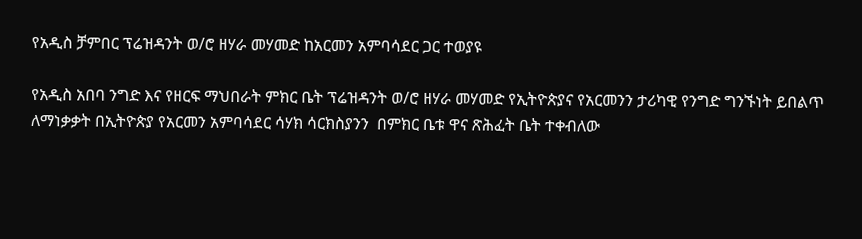የአዲስ ቻምበር ፕሬዝዳንት ወ/ሮ ዘሃራ መሃመድ ከአርመን አምባሳደር ጋር ተወያዩ

የአዲስ አበባ ንግድ እና የዘርፍ ማህበራት ምክር ቤት ፕሬዝዳንት ወ/ሮ ዘሃራ መሃመድ የኢትዮጵያና የአርመንን ታሪካዊ የንግድ ግንኙነት ይበልጥ ለማነቃቃት በኢትዮጵያ የአርመን አምባሳደር ሳሃክ ሳርክስያንን  በምክር ቤቱ ዋና ጽሕፈት ቤት ተቀብለው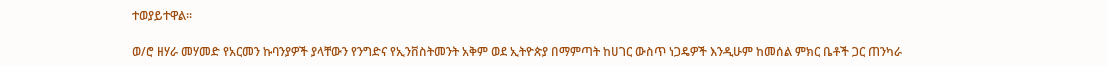ተወያይተዋል፡፡

ወ/ሮ ዘሃራ መሃመድ የአርመን ኩባንያዎች ያላቸውን የንግድና የኢንቨስትመንት አቅም ወደ ኢትዮጵያ በማምጣት ከሀገር ውስጥ ነጋዴዎች እንዲሁም ከመሰል ምክር ቤቶች ጋር ጠንካራ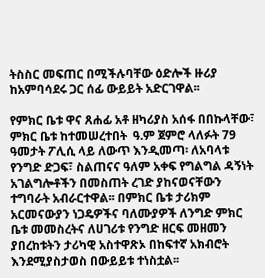ትስስር መፍጠር በሚችሉባቸው ዕድሎች ዙሪያ ከአምባሳደሩ ጋር ሰፊ ውይይት አድርገዋል፡፡

የምክር ቤቱ ዋና ጸሐፊ አቶ ዘካሪያስ አሰፋ በበኩላቸው፣ ምክር ቤቱ ከተመሠረተበት  ዓ.ም ጀምሮ ላለፉት 79 ዓመታት ፖሊሲ ላይ ለውጥ እንዲመጣ፡ ለአባላቱ የንግድ ድጋፍ፣ ስልጠናና ዓለም አቀፍ የግልግል ዳኝነት አገልግሎቶችን በመስጠት ረገድ ያከናወናቸውን ተግባራት አብራርተዋል፡፡ በምክር ቤቱ ታሪክም አርመናውያን ነጋዴዎችና ባለሙያዎች ለንግድ ምክር ቤቱ መመስረትና ለሀገሪቱ የንግድ ዘርፍ መዘመን ያበረከቱትን ታሪካዊ አስተዋጽኦ በከፍተኛ አክብሮት እንደሚያስታወስ በውይይቱ ተነስቷል፡፡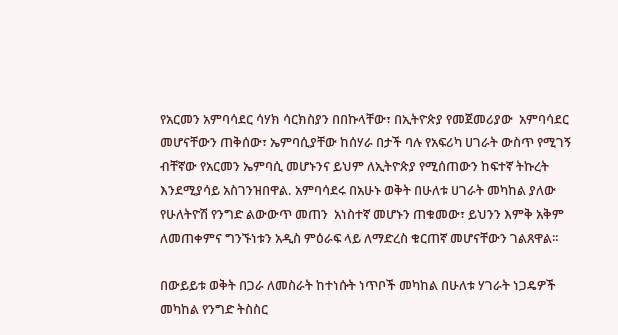የአርመን አምባሳደር ሳሃክ ሳርክስያን በበኩላቸው፣ በኢትዮጵያ የመጀመሪያው  አምባሳደር መሆናቸውን ጠቅሰው፣ ኤምባሲያቸው ከሰሃራ በታች ባሉ የአፍሪካ ሀገራት ውስጥ የሚገኝ ብቸኛው የአርመን ኤምባሲ መሆኑንና ይህም ለኢትዮጵያ የሚሰጠውን ከፍተኛ ትኩረት እንደሚያሳይ አስገንዝበዋል. አምባሳደሩ በአሁኑ ወቅት በሁለቱ ሀገራት መካከል ያለው የሁለትዮሽ የንግድ ልውውጥ መጠን  አነስተኛ መሆኑን ጠቁመው፣ ይህንን እምቅ አቅም ለመጠቀምና ግንኙነቱን አዲስ ምዕራፍ ላይ ለማድረስ ቁርጠኛ መሆናቸውን ገልጸዋል፡፡

በውይይቱ ወቅት በጋራ ለመስራት ከተነሱት ነጥቦች መካከል በሁለቱ ሃገራት ነጋዴዎች መካከል የንግድ ትስስር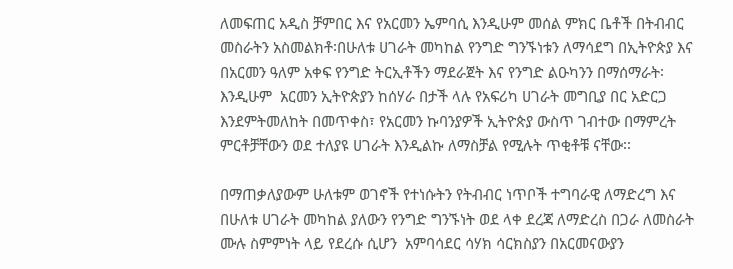ለመፍጠር አዲስ ቻምበር እና የአርመን ኤምባሲ እንዲሁም መሰል ምክር ቤቶች በትብብር መስራትን አስመልክቶ፡በሁለቱ ሀገራት መካከል የንግድ ግንኙነቱን ለማሳደግ በኢትዮጵያ እና በአርመን ዓለም አቀፍ የንግድ ትርኢቶችን ማደራጀት እና የንግድ ልዑካንን በማሰማራት፡እንዲሁም  አርመን ኢትዮጵያን ከሰሃራ በታች ላሉ የአፍሪካ ሀገራት መግቢያ በር አድርጋ እንደምትመለከት በመጥቀስ፣ የአርመን ኩባንያዎች ኢትዮጵያ ውስጥ ገብተው በማምረት ምርቶቻቸውን ወደ ተለያዩ ሀገራት እንዲልኩ ለማስቻል የሚሉት ጥቂቶቹ ናቸው፡፡

በማጠቃለያውም ሁለቱም ወገኖች የተነሱትን የትብብር ነጥቦች ተግባራዊ ለማድረግ እና በሁለቱ ሀገራት መካከል ያለውን የንግድ ግንኙነት ወደ ላቀ ደረጃ ለማድረስ በጋራ ለመስራት ሙሉ ስምምነት ላይ የደረሱ ሲሆን  አምባሳደር ሳሃክ ሳርክስያን በአርመናውያን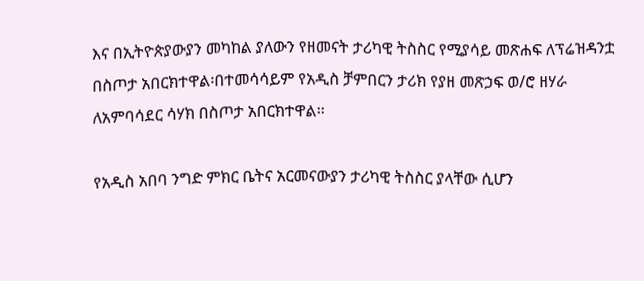እና በኢትዮጵያውያን መካከል ያለውን የዘመናት ታሪካዊ ትስስር የሚያሳይ መጽሐፍ ለፕሬዝዳንቷ በስጦታ አበርክተዋል፡በተመሳሳይም የአዲስ ቻምበርን ታሪክ የያዘ መጽኃፍ ወ/ሮ ዘሃራ ለአምባሳደር ሳሃክ በስጦታ አበርክተዋል፡፡

የአዲስ አበባ ንግድ ምክር ቤትና አርመናውያን ታሪካዊ ትስስር ያላቸው ሲሆን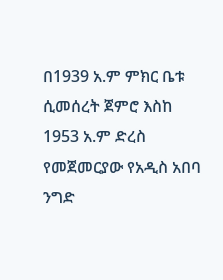በ1939 አ.ም ምክር ቤቱ ሲመሰረት ጀምሮ እስከ 1953 አ.ም ድረስ የመጀመርያው የአዲስ አበባ ንግድ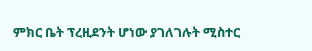ምክር ቤት ፕረዚደንት ሆነው ያገለገሉት ሚስተር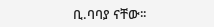ቢ.ባባያ ናቸው፡፡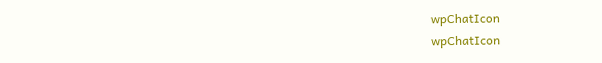wpChatIcon
wpChatIcon